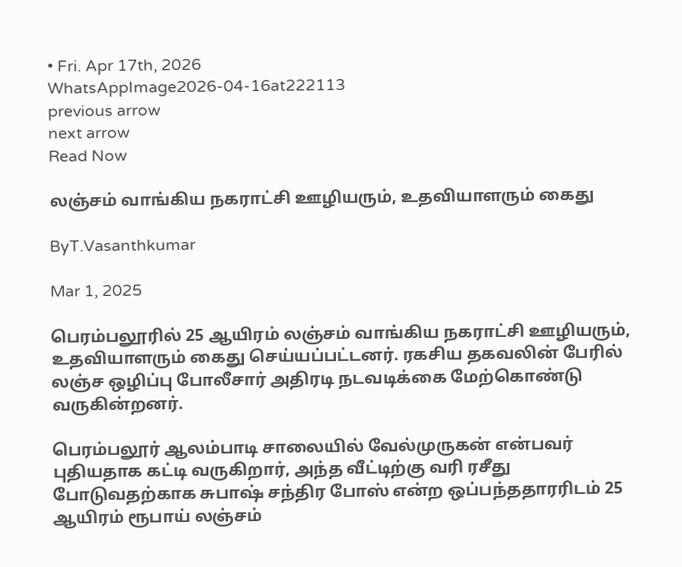• Fri. Apr 17th, 2026
WhatsAppImage2026-04-16at222113
previous arrow
next arrow
Read Now

லஞ்சம் வாங்கிய நகராட்சி ஊழியரும், உதவியாளரும் கைது

ByT.Vasanthkumar

Mar 1, 2025

பெரம்பலூரில் 25 ஆயிரம் லஞ்சம் வாங்கிய நகராட்சி ஊழியரும், உதவியாளரும் கைது செய்யப்பட்டனர். ரகசிய தகவலின் பேரில் லஞ்ச ஒழிப்பு போலீசார் அதிரடி நடவடிக்கை மேற்கொண்டு வருகின்றனர்.

பெரம்பலூர் ஆலம்பாடி சாலையில் வேல்முருகன் என்பவர் புதியதாக கட்டி வருகிறார், அந்த வீட்டிற்கு வரி ரசீது போடுவதற்காக சுபாஷ் சந்திர போஸ் என்ற ஒப்பந்ததாரரிடம் 25 ஆயிரம் ரூபாய் லஞ்சம்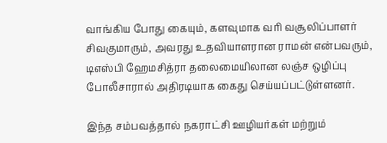வாங்கிய போது கையும், களவுமாக வரி வசூலிப்பாளர் சிவகுமாரும், அவரது உதவியாளரான ராமன் என்பவரும், டிஎஸ்பி ஹேமசித்ரா தலைமையிலான லஞ்ச ஒழிப்பு போலீசாரால் அதிரடியாக கைது செய்யப்பட்டுள்ளனர்.

இந்த சம்பவத்தால் நகராட்சி ஊழியர்கள் மற்றும்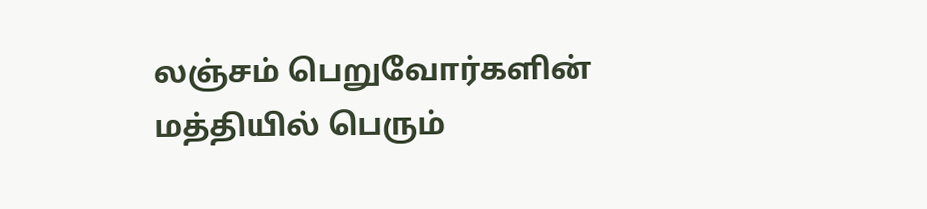லஞ்சம் பெறுவோர்களின் மத்தியில் பெரும்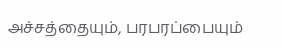அச்சத்தையும், பரபரப்பையும்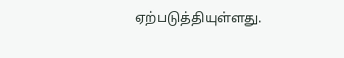ஏற்படுத்தியுள்ளது.